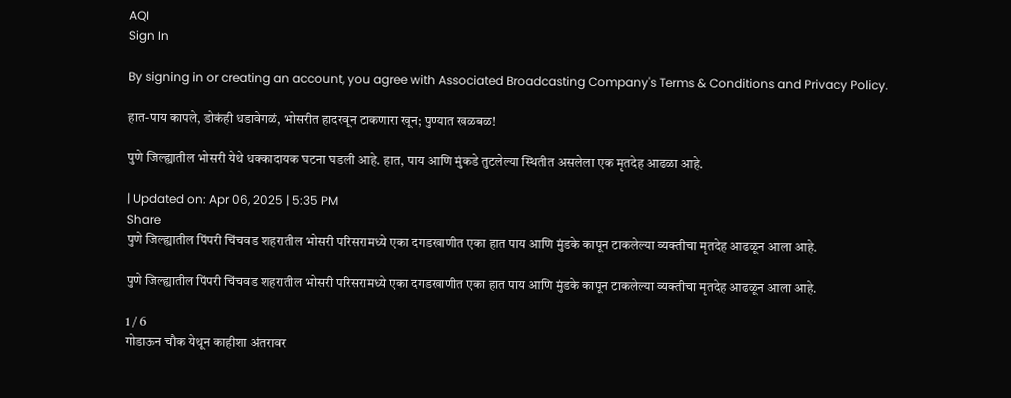AQI
Sign In

By signing in or creating an account, you agree with Associated Broadcasting Company's Terms & Conditions and Privacy Policy.

हात-पाय कापले, डोकंही धडावेगळं, भोसरीत हादरवून टाकणारा खून; पुण्यात खळबळ!

पुणे जिल्ह्यातील भोसरी येथे धक्कादायक घटना घडली आहे. हात, पाय आणि मुंकडे तुटलेल्या स्थितीत असलेला एक मृतदेह आढळा आहे.

| Updated on: Apr 06, 2025 | 5:35 PM
Share
पुणे जिल्ह्यातील पिंपरी चिंचवड शहरातील भोसरी परिसरामध्ये एका दगडखाणीत एका हात पाय आणि मुंडके कापून टाकलेल्या व्यक्तीचा मृतदेह आढळून आला आहे.

पुणे जिल्ह्यातील पिंपरी चिंचवड शहरातील भोसरी परिसरामध्ये एका दगडखाणीत एका हात पाय आणि मुंडके कापून टाकलेल्या व्यक्तीचा मृतदेह आढळून आला आहे.

1 / 6
गोडाऊन चौक येथून काहीशा अंतरावर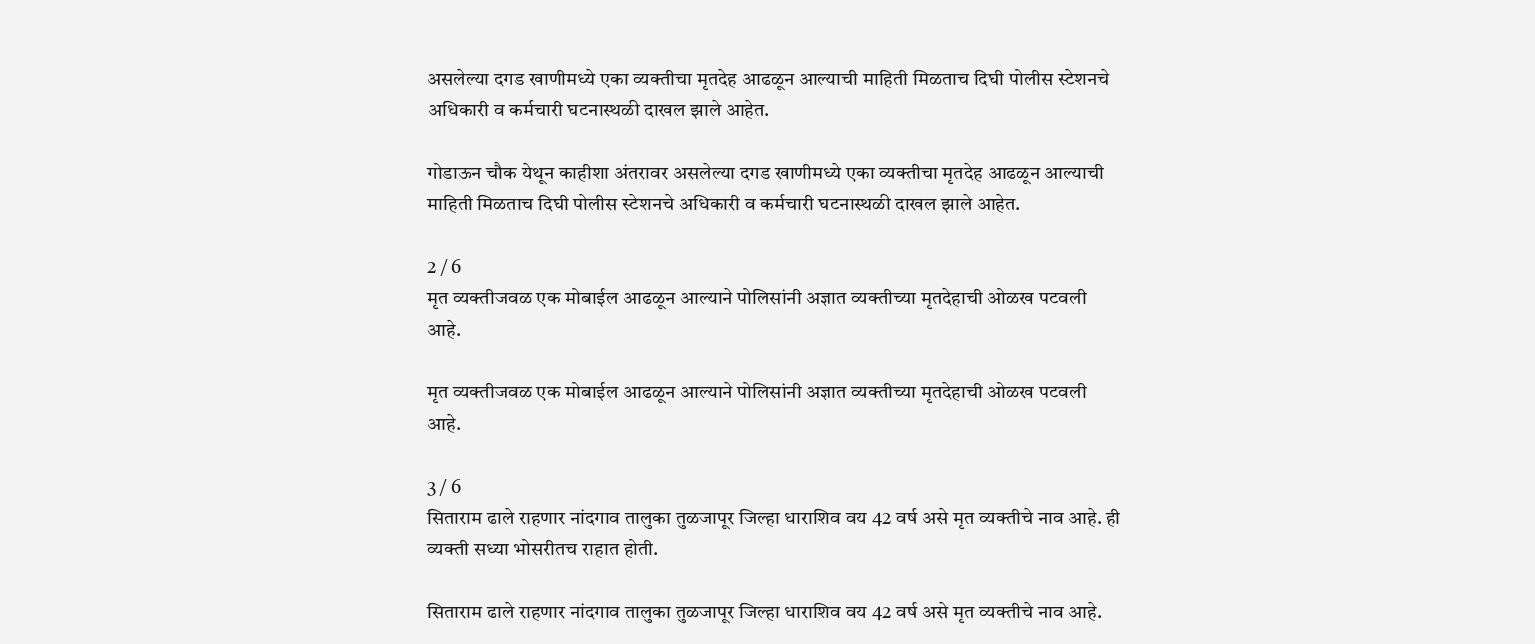असलेल्या दगड खाणीमध्ये एका व्यक्तीचा मृतदेह आढळून आल्याची माहिती मिळताच दिघी पोलीस स्टेशनचे अधिकारी व कर्मचारी घटनास्थळी दाखल झाले आहेत.

गोडाऊन चौक येथून काहीशा अंतरावर असलेल्या दगड खाणीमध्ये एका व्यक्तीचा मृतदेह आढळून आल्याची माहिती मिळताच दिघी पोलीस स्टेशनचे अधिकारी व कर्मचारी घटनास्थळी दाखल झाले आहेत.

2 / 6
मृत व्यक्तीजवळ एक मोबाईल आढळून आल्याने पोलिसांनी अज्ञात व्यक्तीच्या मृतदेहाची ओळख पटवली आहे.

मृत व्यक्तीजवळ एक मोबाईल आढळून आल्याने पोलिसांनी अज्ञात व्यक्तीच्या मृतदेहाची ओळख पटवली आहे.

3 / 6
सिताराम ढाले राहणार नांदगाव तालुका तुळजापूर जिल्हा धाराशिव वय 42 वर्ष असे मृत व्यक्तीचे नाव आहे. ही व्यक्ती सध्या भोसरीतच राहात होती.

सिताराम ढाले राहणार नांदगाव तालुका तुळजापूर जिल्हा धाराशिव वय 42 वर्ष असे मृत व्यक्तीचे नाव आहे.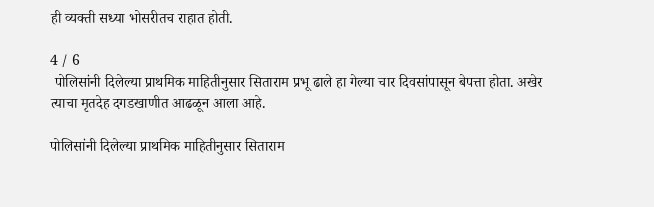ही व्यक्ती सध्या भोसरीतच राहात होती.

4 / 6
 पोलिसांनी दिलेल्या प्राथमिक माहितीनुसार सिताराम प्रभू ढाले हा गेल्या चार दिवसांपासून बेपत्ता होता. अखेर त्याचा मृतदेह दगडखाणीत आढळून आला आहे.

पोलिसांनी दिलेल्या प्राथमिक माहितीनुसार सिताराम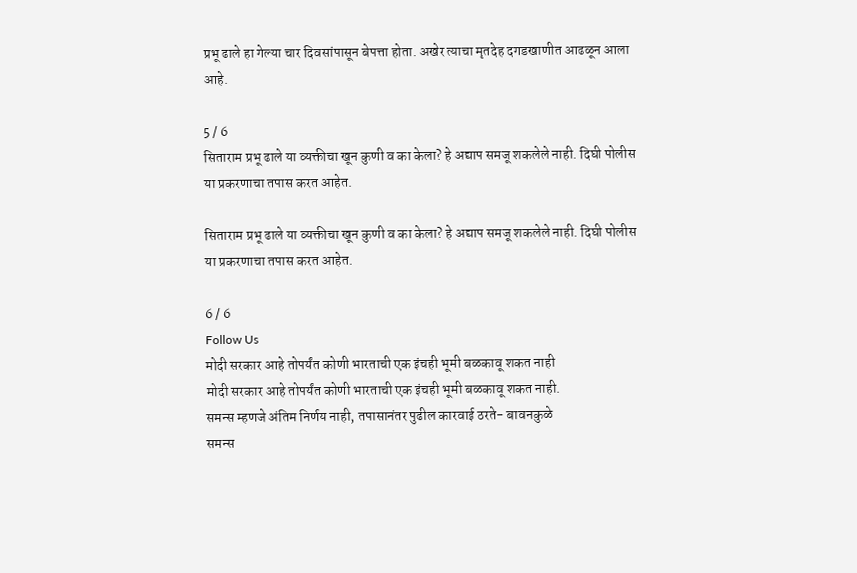प्रभू ढाले हा गेल्या चार दिवसांपासून बेपत्ता होता. अखेर त्याचा मृतदेह दगडखाणीत आढळून आला आहे.

5 / 6
सिताराम प्रभू ढाले या व्यक्तीचा खून कुणी व का केला? हे अद्याप समजू शकलेले नाही. दिघी पोलीस या प्रकरणाचा तपास करत आहेत.

सिताराम प्रभू ढाले या व्यक्तीचा खून कुणी व का केला? हे अद्याप समजू शकलेले नाही. दिघी पोलीस या प्रकरणाचा तपास करत आहेत.

6 / 6
Follow Us
मोदी सरकार आहे तोपर्यंत कोणी भारताची एक इंचही भूमी बळकावू शकत नाही
मोदी सरकार आहे तोपर्यंत कोणी भारताची एक इंचही भूमी बळकावू शकत नाही.
समन्स म्हणजे अंतिम निर्णय नाही, तपासानंतर पुढील कारवाई ठरते- बावनकुळे
समन्स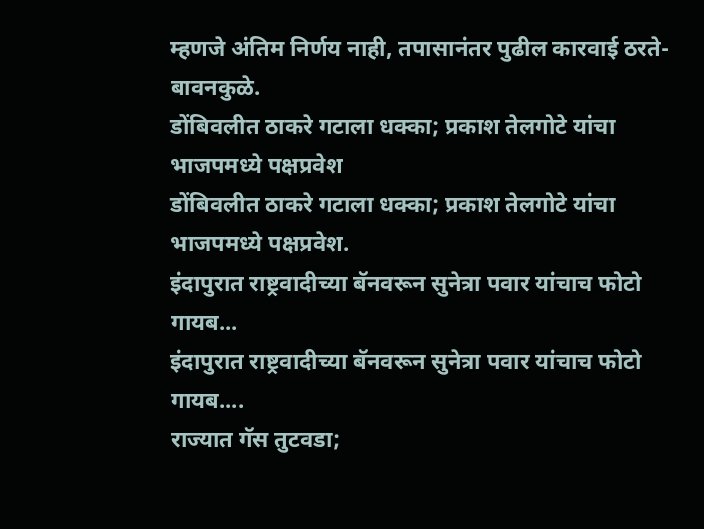म्हणजे अंतिम निर्णय नाही, तपासानंतर पुढील कारवाई ठरते- बावनकुळे.
डोंबिवलीत ठाकरे गटाला धक्का; प्रकाश तेलगोटे यांचा भाजपमध्ये पक्षप्रवेश
डोंबिवलीत ठाकरे गटाला धक्का; प्रकाश तेलगोटे यांचा भाजपमध्ये पक्षप्रवेश.
इंदापुरात राष्ट्रवादीच्या बॅनवरून सुनेत्रा पवार यांचाच फोटो गायब...
इंदापुरात राष्ट्रवादीच्या बॅनवरून सुनेत्रा पवार यांचाच फोटो गायब....
राज्यात गॅस तुटवडा;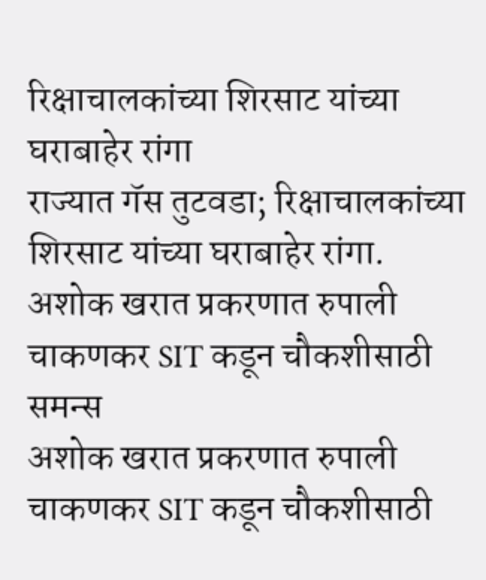रिक्षाचालकांच्या शिरसाट यांच्या घराबाहेर रांगा
राज्यात गॅस तुटवडा; रिक्षाचालकांच्या शिरसाट यांच्या घराबाहेर रांगा.
अशोक खरात प्रकरणात रुपाली चाकणकर SIT कडून चौकशीसाठी समन्स
अशोक खरात प्रकरणात रुपाली चाकणकर SIT कडून चौकशीसाठी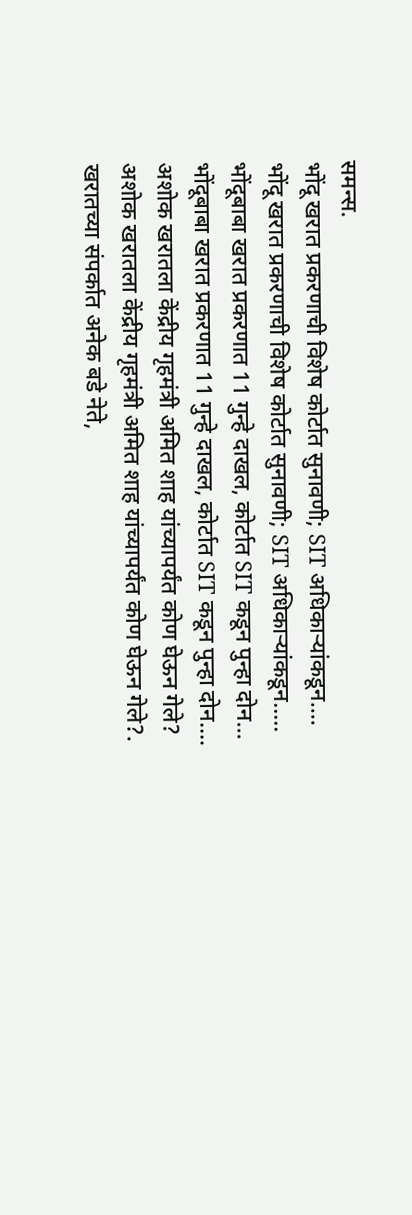समन्स.
भोंदू खरात प्रकरणाची विशेष कोर्टात सुनावणी; SIT अधिकाऱ्यांकडून....
भोंदू खरात प्रकरणाची विशेष कोर्टात सुनावणी; SIT अधिकाऱ्यांकडून.....
भोंदूबाबा खरात प्रकरणात 11 गुन्हे दाखल, कोर्टात SIT कडून पुन्हा दोन...
भोंदूबाबा खरात प्रकरणात 11 गुन्हे दाखल, कोर्टात SIT कडून पुन्हा दोन....
अशोक खरातला केंद्रीय गृहमंत्री अमित शाह यांच्यापर्यंत कोण घेऊन गेले?
अशोक खरातला केंद्रीय गृहमंत्री अमित शाह यांच्यापर्यंत कोण घेऊन गेले?.
खरातच्या संपर्कात अनेक बडे नेते,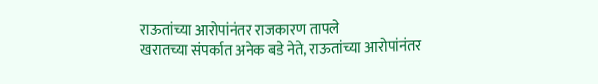राऊतांच्या आरोपांनंतर राजकारण तापले
खरातच्या संपर्कात अनेक बडे नेते, राऊतांच्या आरोपांनंतर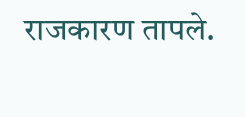राजकारण तापले.